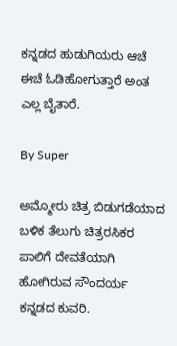ಕನ್ನಡದ ಹುಡುಗಿಯರು ಆಚೆ ಈಚೆ ಓಡಿಹೋಗುತ್ತಾರೆ ಅಂತ ಎಲ್ಲ ಬೈತಾರೆ.

By Super

ಅಮ್ಮೋರು ಚಿತ್ರ ಬಿಡುಗಡೆಯಾದ ಬಳಿಕ ತೆಲುಗು ಚಿತ್ರರಸಿಕರ ಪಾಲಿಗೆ ದೇವತೆಯಾಗಿ ಹೋಗಿರುವ ಸೌಂದರ್ಯ ಕನ್ನಡದ ಕುವರಿ.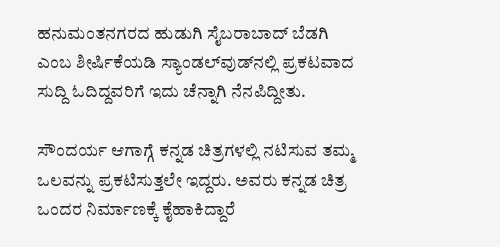ಹನುಮಂತನಗರದ ಹುಡುಗಿ ಸೈಬರಾಬಾದ್‌ ಬೆಡಗಿ ಎಂಬ ಶೀರ್ಷಿಕೆಯಡಿ ಸ್ಯಾಂಡಲ್‌ವುಡ್‌ನಲ್ಲಿ ಪ್ರಕಟವಾದ ಸುದ್ದಿ ಓದಿದ್ದವರಿಗೆ ಇದು ಚೆನ್ನಾಗಿ ನೆನಪಿದ್ದೀತು.

ಸೌಂದರ್ಯ ಆಗಾಗ್ಗೆ ಕನ್ನಡ ಚಿತ್ರಗಳಲ್ಲಿ ನಟಿಸುವ ತಮ್ಮ ಒಲವನ್ನು ಪ್ರಕಟಿಸುತ್ತಲೇ ಇದ್ದರು. ಅವರು ಕನ್ನಡ ಚಿತ್ರ ಒಂದರ ನಿರ್ಮಾಣಕ್ಕೆ ಕೈಹಾಕಿದ್ದಾರೆ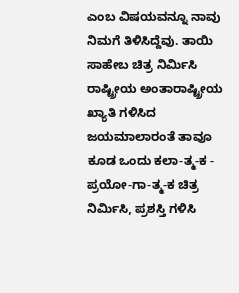ಎಂಬ ವಿಷಯವನ್ನೂ ನಾವು ನಿಮಗೆ ತಿಳಿಸಿದ್ದೆವು. ತಾಯಿ ಸಾಹೇಬ ಚಿತ್ರ ನಿರ್ಮಿಸಿ ರಾಷ್ಟ್ರೀಯ ಅಂತಾರಾಷ್ಟ್ರೀಯ ಖ್ಯಾತಿ ಗಳಿಸಿದ ಜಯಮಾಲಾರಂತೆ ತಾವೂ ಕೂಡ ಒಂದು ಕಲಾ-ತ್ಮ-ಕ - ಪ್ರಯೋ-ಗಾ-ತ್ಮ-ಕ ಚಿತ್ರ ನಿರ್ಮಿಸಿ, ಪ್ರಶಸ್ತಿ ಗಳಿಸಿ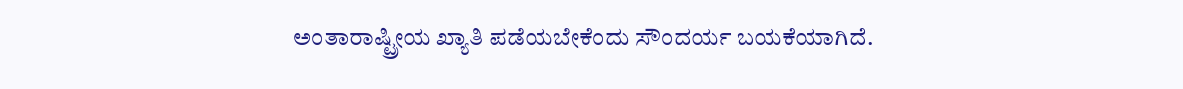ಅಂತಾರಾಷ್ಟ್ರೀಯ ಖ್ಯಾತಿ ಪಡೆಯಬೇಕೆಂದು ಸೌಂದರ್ಯ ಬಯಕೆಯಾಗಿದೆ.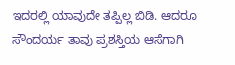ಇದರಲ್ಲಿ ಯಾವುದೇ ತಪ್ಪಿಲ್ಲ ಬಿಡಿ. ಆದರೂ ಸೌಂದರ್ಯ ತಾವು ಪ್ರಶಸ್ತಿಯ ಆಸೆಗಾಗಿ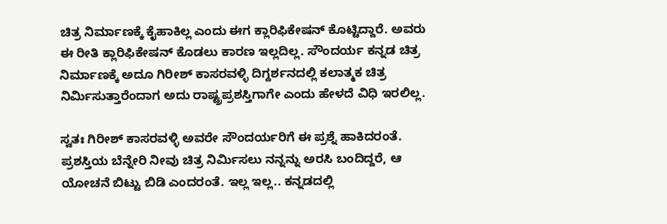ಚಿತ್ರ ನಿರ್ಮಾಣಕ್ಕೆ ಕೈಹಾಕಿಲ್ಲ ಎಂದು ಈಗ ಕ್ಲಾರಿಫಿಕೇಷನ್‌ ಕೊಟ್ಟಿದ್ದಾರೆ. ಅವರು ಈ ರೀತಿ ಕ್ಲಾರಿಫಿಕೇಷನ್‌ ಕೊಡಲು ಕಾರಣ ಇಲ್ಲದಿಲ್ಲ. ಸೌಂದರ್ಯ ಕನ್ನಡ ಚಿತ್ರ ನಿರ್ಮಾಣಕ್ಕೆ ಅದೂ ಗಿರೀಶ್‌ ಕಾಸರವಳ್ಳಿ ದಿಗ್ದರ್ಶನದಲ್ಲಿ ಕಲಾತ್ಮಕ ಚಿತ್ರ ನಿರ್ಮಿಸುತ್ತಾರೆಂದಾಗ ಅದು ರಾಷ್ಟ್ರಪ್ರಶಸ್ತಿಗಾಗೇ ಎಂದು ಹೇಳದೆ ವಿಧಿ ಇರಲಿಲ್ಲ.

ಸ್ವತಃ ಗಿರೀಶ್‌ ಕಾಸರವಳ್ಳಿ ಅವರೇ ಸೌಂದರ್ಯರಿಗೆ ಈ ಪ್ರಶ್ನೆ ಹಾಕಿದರಂತೆ. ಪ್ರಶಸ್ತಿಯ ಬೆನ್ನೇರಿ ನೀವು ಚಿತ್ರ ನಿರ್ಮಿಸಲು ನನ್ನನ್ನು ಅರಸಿ ಬಂದಿದ್ದರೆ, ಆ ಯೋಚನೆ ಬಿಟ್ಟು ಬಿಡಿ ಎಂದರಂತೆ. ಇಲ್ಲ ಇಲ್ಲ.. ಕನ್ನಡದಲ್ಲಿ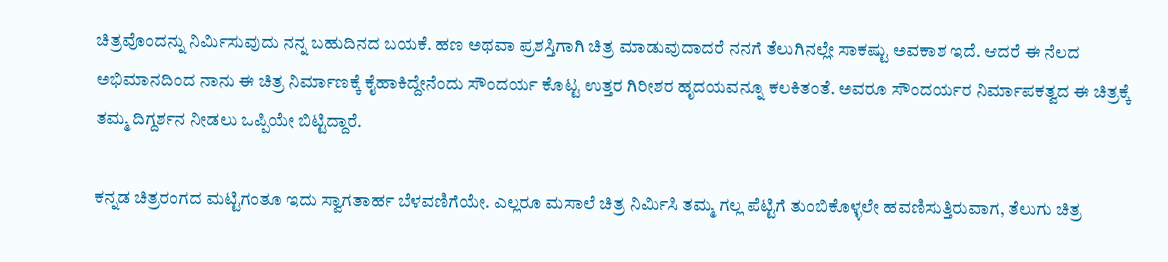ಚಿತ್ರವೊಂದನ್ನು ನಿರ್ಮಿಸುವುದು ನನ್ನ ಬಹುದಿನದ ಬಯಕೆ. ಹಣ ಅಥವಾ ಪ್ರಶಸ್ತಿಗಾಗಿ ಚಿತ್ರ ಮಾಡುವುದಾದರೆ ನನಗೆ ತೆಲುಗಿನಲ್ಲೇ ಸಾಕಷ್ಟು ಅವಕಾಶ ಇದೆ. ಆದರೆ ಈ ನೆಲದ ಅಭಿಮಾನದಿಂದ ನಾನು ಈ ಚಿತ್ರ ನಿರ್ಮಾಣಕ್ಕೆ ಕೈಹಾಕಿದ್ದೇನೆಂದು ಸೌಂದರ್ಯ ಕೊಟ್ಟ ಉತ್ತರ ಗಿರೀಶರ ಹೃದಯವನ್ನೂ ಕಲಕಿತಂತೆ. ಅವರೂ ಸೌಂದರ್ಯರ ನಿರ್ಮಾಪಕತ್ವದ ಈ ಚಿತ್ರಕ್ಕೆ ತಮ್ಮ ದಿಗ್ದರ್ಶನ ನೀಡಲು ಒಪ್ಪಿಯೇ ಬಿಟ್ಟಿದ್ದಾರೆ.

ಕನ್ನಡ ಚಿತ್ರರಂಗದ ಮಟ್ಟಿಗಂತೂ ಇದು ಸ್ವಾಗತಾರ್ಹ ಬೆಳವಣಿಗೆಯೇ. ಎಲ್ಲರೂ ಮಸಾಲೆ ಚಿತ್ರ ನಿರ್ಮಿಸಿ ತಮ್ಮ ಗಲ್ಲ ಪೆಟ್ಟಿಗೆ ತುಂಬಿಕೊಳ್ಳಲೇ ಹವಣಿಸುತ್ತಿರುವಾಗ, ತೆಲುಗು ಚಿತ್ರ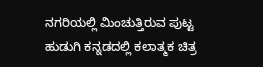ನಗರಿಯಲ್ಲಿ ಮಿಂಚುತ್ತಿರುವ ಪುಟ್ಟ ಹುಡುಗಿ ಕನ್ನಡದಲ್ಲಿ ಕಲಾತ್ಮಕ ಚಿತ್ರ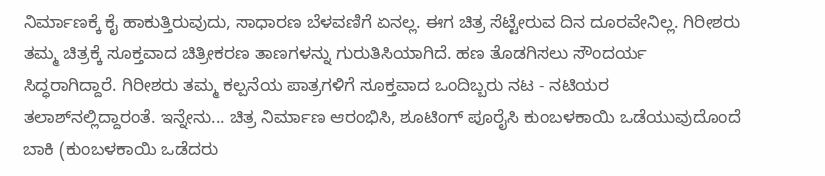ನಿರ್ಮಾಣಕ್ಕೆ ಕೈ ಹಾಕುತ್ತಿರುವುದು, ಸಾಧಾರಣ ಬೆಳವಣಿಗೆ ಏನಲ್ಲ. ಈಗ ಚಿತ್ರ ಸೆಟ್ಟೇರುವ ದಿನ ದೂರವೇನಿಲ್ಲ. ಗಿರೀಶರು ತಮ್ಮ ಚಿತ್ರಕ್ಕೆ ಸೂಕ್ತವಾದ ಚಿತ್ರೀಕರಣ ತಾಣಗಳನ್ನು ಗುರುತಿಸಿಯಾಗಿದೆ. ಹಣ ತೊಡಗಿಸಲು ಸೌಂದರ್ಯ ಸಿದ್ಧರಾಗಿದ್ದಾರೆ. ಗಿರೀಶರು ತಮ್ಮ ಕಲ್ಪನೆಯ ಪಾತ್ರಗಳಿಗೆ ಸೂಕ್ತವಾದ ಒಂದಿಬ್ಬರು ನಟ - ನಟಿಯರ ತಲಾಶ್‌ನಲ್ಲಿದ್ದಾರಂತೆ. ಇನ್ನೇನು... ಚಿತ್ರ ನಿರ್ಮಾಣ ಆರಂಭಿಸಿ, ಶೂಟಿಂಗ್‌ ಪೂರೈಸಿ ಕುಂಬಳಕಾಯಿ ಒಡೆಯುವುದೊಂದೆ ಬಾಕಿ (ಕುಂಬಳಕಾಯಿ ಒಡೆದರು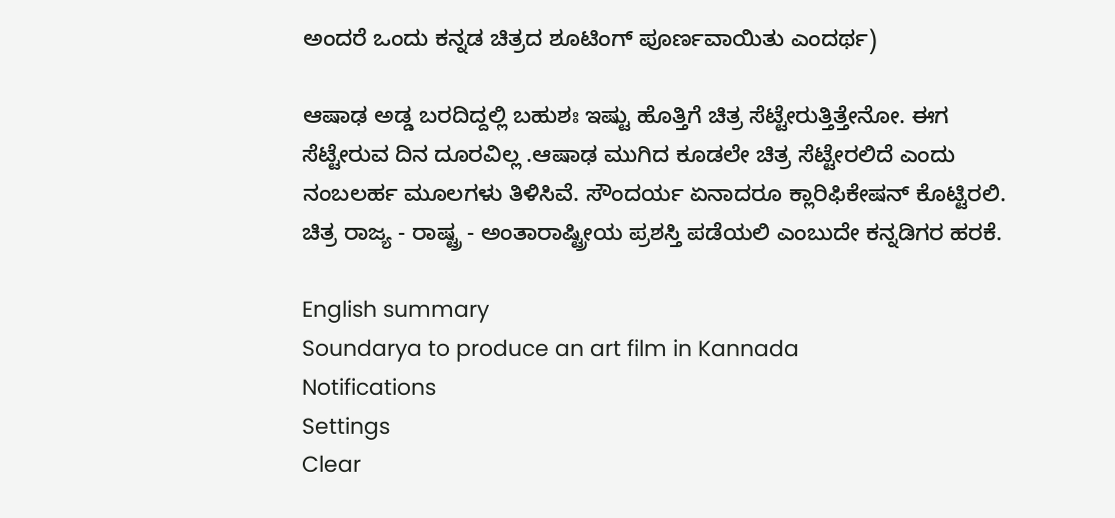ಅಂದರೆ ಒಂದು ಕನ್ನಡ ಚಿತ್ರದ ಶೂಟಿಂಗ್‌ ಪೂರ್ಣವಾಯಿತು ಎಂದರ್ಥ)

ಆಷಾಢ ಅಡ್ಡ ಬರದಿದ್ದಲ್ಲಿ ಬಹುಶಃ ಇಷ್ಟು ಹೊತ್ತಿಗೆ ಚಿತ್ರ ಸೆಟ್ಟೇರುತ್ತಿತ್ತೇನೋ. ಈಗ ಸೆಟ್ಟೇರುವ ದಿನ ದೂರವಿಲ್ಲ .ಆಷಾಢ ಮುಗಿದ ಕೂಡಲೇ ಚಿತ್ರ ಸೆಟ್ಟೇರಲಿದೆ ಎಂದು ನಂಬಲರ್ಹ ಮೂಲಗಳು ತಿಳಿಸಿವೆ. ಸೌಂದರ್ಯ ಏನಾದರೂ ಕ್ಲಾರಿಫಿಕೇಷನ್‌ ಕೊಟ್ಟಿರಲಿ. ಚಿತ್ರ ರಾಜ್ಯ - ರಾಷ್ಟ್ರ - ಅಂತಾರಾಷ್ಟ್ರೀಯ ಪ್ರಶಸ್ತಿ ಪಡೆಯಲಿ ಎಂಬುದೇ ಕನ್ನಡಿಗರ ಹರಕೆ.

English summary
Soundarya to produce an art film in Kannada
Notifications
Settings
Clear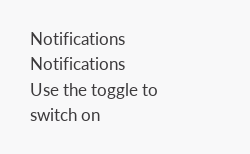Notifications
Notifications
Use the toggle to switch on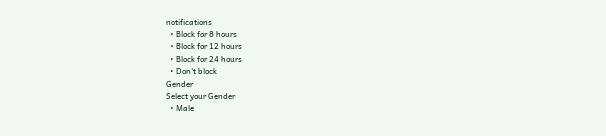notifications
  • Block for 8 hours
  • Block for 12 hours
  • Block for 24 hours
  • Don't block
Gender
Select your Gender
  • Male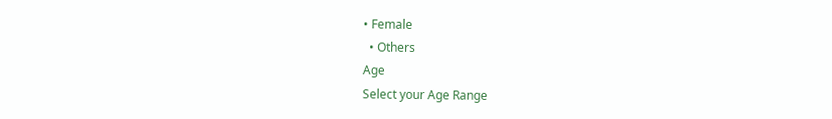• Female
  • Others
Age
Select your Age Range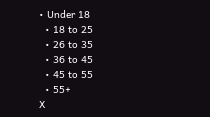• Under 18
  • 18 to 25
  • 26 to 35
  • 36 to 45
  • 45 to 55
  • 55+
X